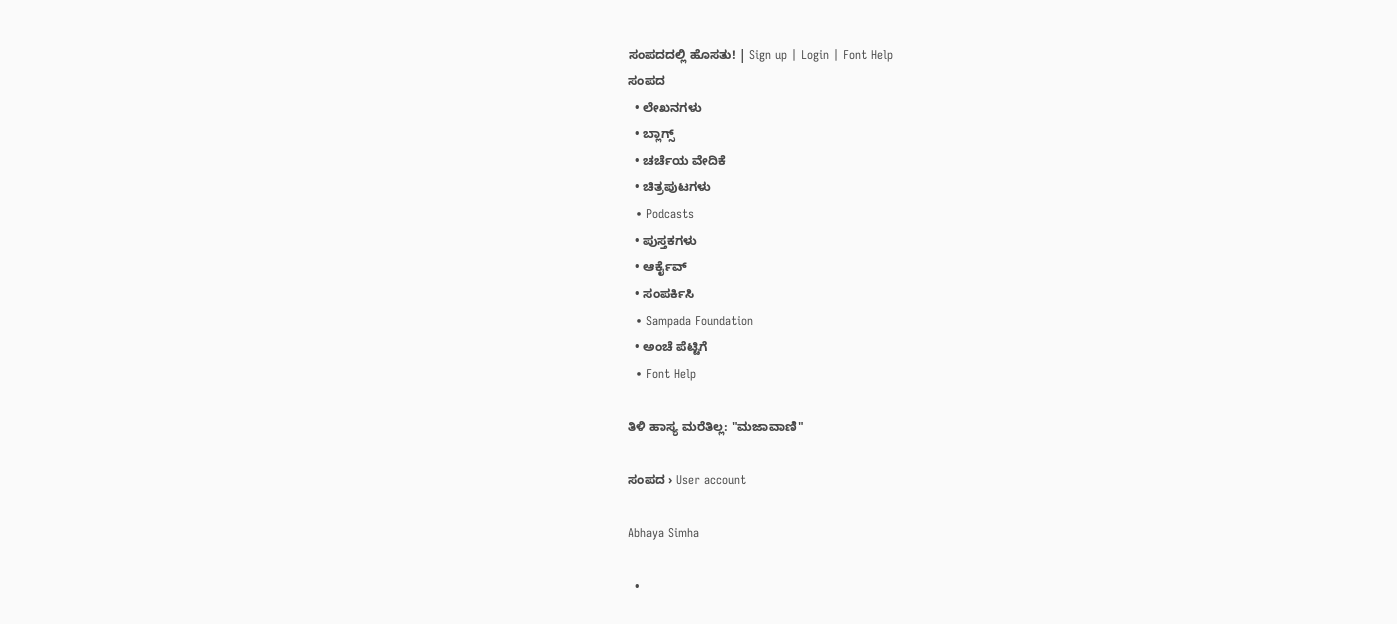ಸಂಪದದಲ್ಲಿ ಹೊಸತು! | Sign up | Login | Font Help
ಸಂಪದ
  • ಲೇಖನಗಳು
  • ಬ್ಲಾಗ್ಸ್
  • ಚರ್ಚೆಯ ವೇದಿಕೆ
  • ಚಿತ್ರಪುಟಗಳು
  • Podcasts
  • ಪುಸ್ತಕಗಳು
  • ಆರ್ಕೈವ್
  • ಸಂಪರ್ಕಿಸಿ
  • Sampada Foundation
  • ಅಂಚೆ ಪೆಟ್ಟಿಗೆ
  • Font Help

ತಿಳಿ ಹಾಸ್ಯ ಮರೆತಿಲ್ಲ: "ಮಜಾವಾಣಿ"

ಸಂಪದ › User account

Abhaya Simha

  •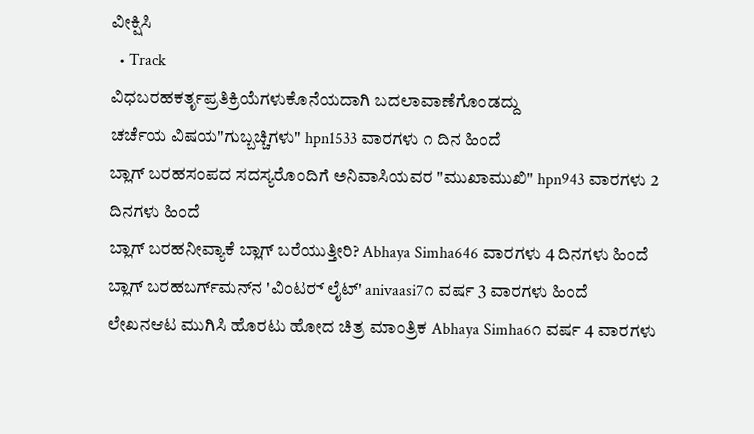ವೀಕ್ಷಿಸಿ
  • Track
ವಿಧಬರಹಕರ್ತೃಪ್ರತಿಕ್ರಿಯೆಗಳುಕೊನೆಯದಾಗಿ ಬದಲಾವಾಣೆಗೊಂಡದ್ದು
ಚರ್ಚೆಯ ವಿಷಯ"ಗುಬ್ಬಚ್ಚಿಗಳು" hpn1533 ವಾರಗಳು ೧ ದಿನ ಹಿಂದೆ
ಬ್ಲಾಗ್ ಬರಹಸಂಪದ ಸದಸ್ಯರೊಂದಿಗೆ ಅನಿವಾಸಿಯವರ "ಮುಖಾಮುಖಿ" hpn943 ವಾರಗಳು 2 ದಿನಗಳು ಹಿಂದೆ
ಬ್ಲಾಗ್ ಬರಹನೀವ್ಯಾಕೆ ಬ್ಲಾಗ್ ಬರೆಯುತ್ತೀರಿ? Abhaya Simha646 ವಾರಗಳು 4 ದಿನಗಳು ಹಿಂದೆ
ಬ್ಲಾಗ್ ಬರಹಬರ್ಗ್‌ಮನ್‌ನ 'ವಿಂಟರ್‍ ಲೈಟ್' anivaasi7೧ ವರ್ಷ 3 ವಾರಗಳು ಹಿಂದೆ
ಲೇಖನಆಟ ಮುಗಿಸಿ ಹೊರಟು ಹೋದ ಚಿತ್ರ ಮಾಂತ್ರಿಕ Abhaya Simha6೧ ವರ್ಷ 4 ವಾರಗಳು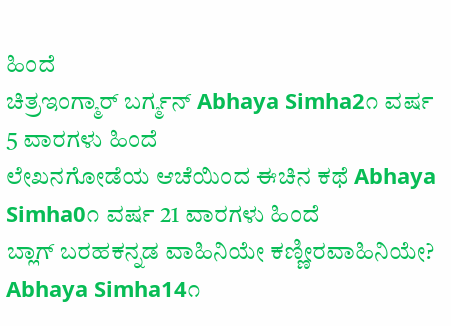ಹಿಂದೆ
ಚಿತ್ರಇಂಗ್ಮಾರ್ ಬರ್ಗ್ಮನ್‌ Abhaya Simha2೧ ವರ್ಷ 5 ವಾರಗಳು ಹಿಂದೆ
ಲೇಖನಗೋಡೆಯ ಆಚೆಯಿಂದ ಈಚಿನ ಕಥೆ Abhaya Simha0೧ ವರ್ಷ 21 ವಾರಗಳು ಹಿಂದೆ
ಬ್ಲಾಗ್ ಬರಹಕನ್ನಡ ವಾಹಿನಿಯೇ ಕಣ್ಣೀರವಾಹಿನಿಯೇ? Abhaya Simha14೧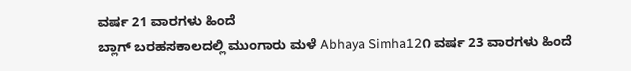ವರ್ಷ 21 ವಾರಗಳು ಹಿಂದೆ
ಬ್ಲಾಗ್ ಬರಹಸಕಾಲದಲ್ಲಿ ಮುಂಗಾರು ಮಳೆ Abhaya Simha12೧ ವರ್ಷ 23 ವಾರಗಳು ಹಿಂದೆ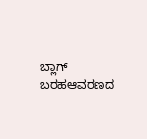ಬ್ಲಾಗ್ ಬರಹಆವರಣದ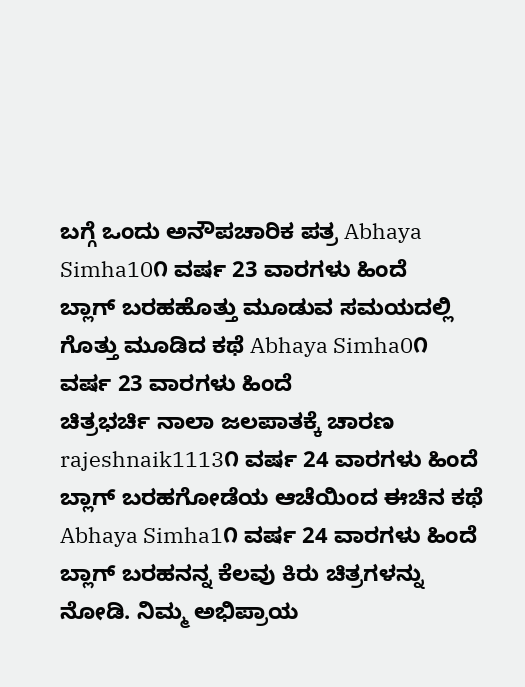ಬಗ್ಗೆ ಒಂದು ಅನೌಪಚಾರಿಕ ಪತ್ರ Abhaya Simha10೧ ವರ್ಷ 23 ವಾರಗಳು ಹಿಂದೆ
ಬ್ಲಾಗ್ ಬರಹಹೊತ್ತು ಮೂಡುವ ಸಮಯದಲ್ಲಿ ಗೊತ್ತು ಮೂಡಿದ ಕಥೆ Abhaya Simha0೧ ವರ್ಷ 23 ವಾರಗಳು ಹಿಂದೆ
ಚಿತ್ರಭರ್ಚಿ ನಾಲಾ ಜಲಪಾತಕ್ಕೆ ಚಾರಣ rajeshnaik1113೧ ವರ್ಷ 24 ವಾರಗಳು ಹಿಂದೆ
ಬ್ಲಾಗ್ ಬರಹಗೋಡೆಯ ಆಚೆಯಿಂದ ಈಚಿನ ಕಥೆ Abhaya Simha1೧ ವರ್ಷ 24 ವಾರಗಳು ಹಿಂದೆ
ಬ್ಲಾಗ್ ಬರಹನನ್ನ ಕೆಲವು ಕಿರು ಚಿತ್ರಗಳನ್ನು ನೋಡಿ. ನಿಮ್ಮ ಅಭಿಪ್ರಾಯ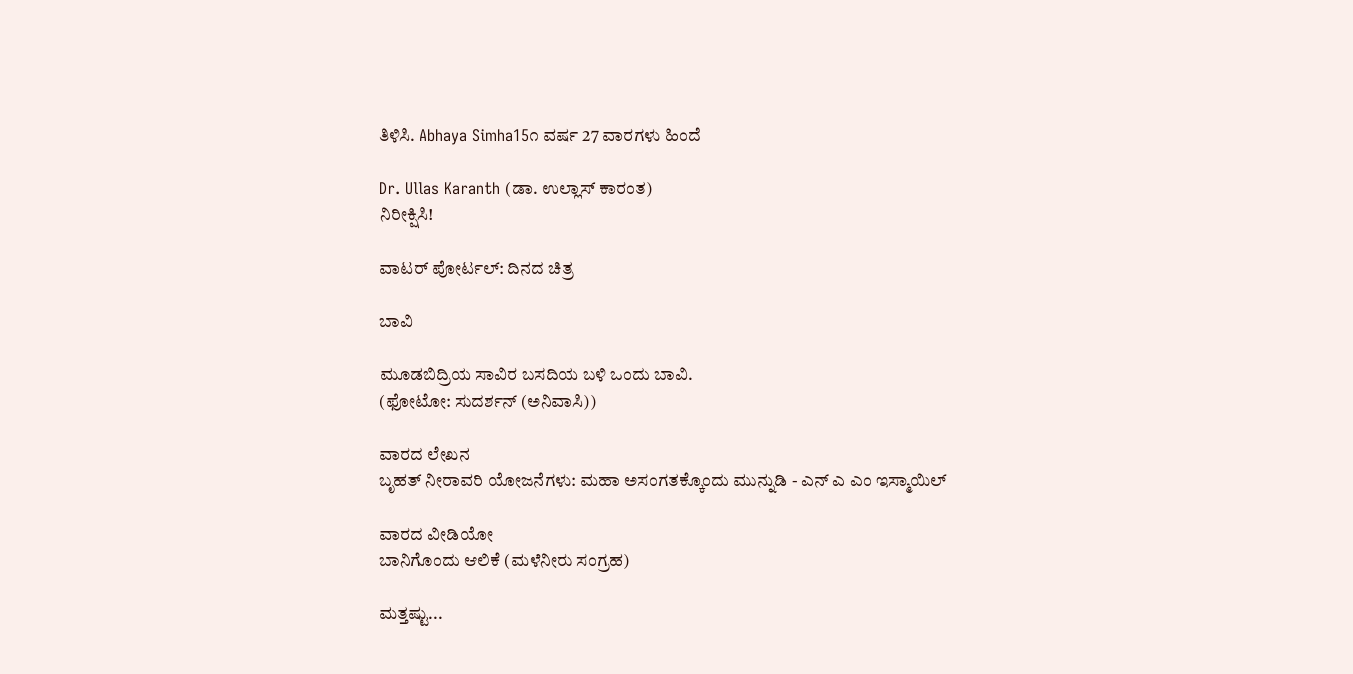ತಿಳಿಸಿ. Abhaya Simha15೧ ವರ್ಷ 27 ವಾರಗಳು ಹಿಂದೆ

Dr. Ullas Karanth (ಡಾ. ಉಲ್ಲಾಸ್ ಕಾರಂತ)
ನಿರೀಕ್ಷಿಸಿ!

ವಾಟರ್ ಪೋರ್ಟಲ್: ದಿನದ ಚಿತ್ರ

ಬಾವಿ

ಮೂಡಬಿದ್ರಿಯ ಸಾವಿರ ಬಸದಿಯ ಬಳಿ ಒಂದು ಬಾವಿ.
(ಫೋಟೋ: ಸುದರ್ಶನ್ (ಅನಿವಾಸಿ))

ವಾರದ ಲೇಖನ
ಬೃಹತ್ ನೀರಾವರಿ ಯೋಜನೆಗಳು: ಮಹಾ ಅಸಂಗತಕ್ಕೊಂದು ಮುನ್ನುಡಿ - ಎನ್ ಎ ಎಂ ಇಸ್ಮಾಯಿಲ್

ವಾರದ ವೀಡಿಯೋ
ಬಾನಿಗೊಂದು ಆಲಿಕೆ (ಮಳೆನೀರು ಸಂಗ್ರಹ)

ಮತ್ತಷ್ಟು...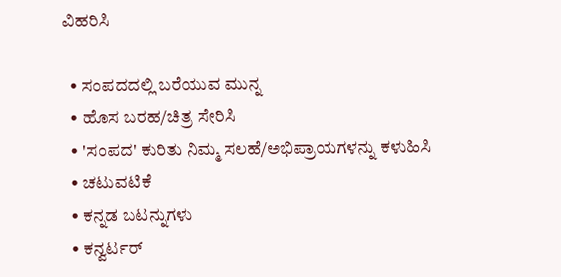ವಿಹರಿಸಿ

  • ಸಂಪದದಲ್ಲಿ ಬರೆಯುವ ಮುನ್ನ
  • ಹೊಸ ಬರಹ/ಚಿತ್ರ ಸೇರಿಸಿ
  • 'ಸಂಪದ' ಕುರಿತು ನಿಮ್ಮ ಸಲಹೆ/ಅಭಿಪ್ರಾಯಗಳನ್ನು ಕಳುಹಿಸಿ
  • ಚಟುವಟಿಕೆ
  • ಕನ್ನಡ ಬಟನ್ನುಗಳು
  • ಕನ್ವರ್ಟರ್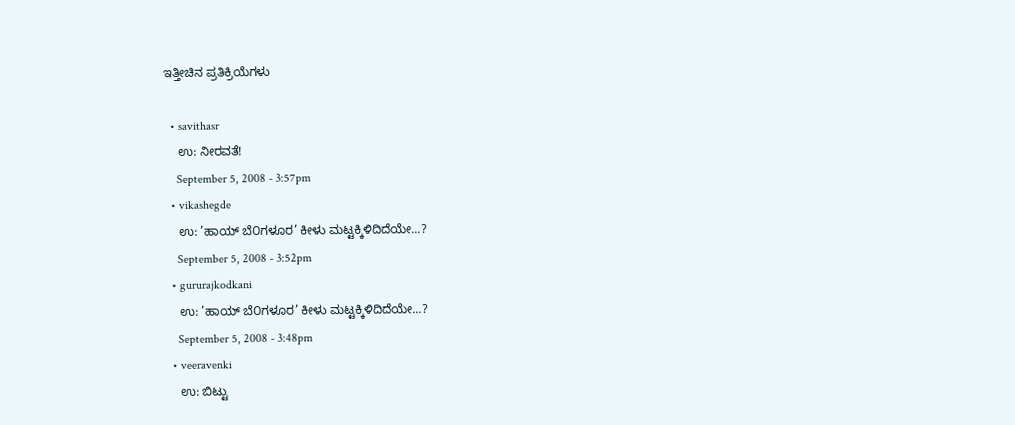ಇತ್ತೀಚಿನ ಪ್ರತಿಕ್ರಿಯೆಗಳು

  • savithasr
    ಉ: ನೀರವತೆ!
    September 5, 2008 - 3:57pm
  • vikashegde
    ಉ: ’ಹಾಯ್ ಬೆ೦ಗಳೂರ’ ಕೀಳು ಮಟ್ಟಕ್ಕಿಳಿದಿದೆಯೇ...?
    September 5, 2008 - 3:52pm
  • gururajkodkani
    ಉ: ’ಹಾಯ್ ಬೆ೦ಗಳೂರ’ ಕೀಳು ಮಟ್ಟಕ್ಕಿಳಿದಿದೆಯೇ...?
    September 5, 2008 - 3:48pm
  • veeravenki
    ಉ: ಬಿಟ್ಟು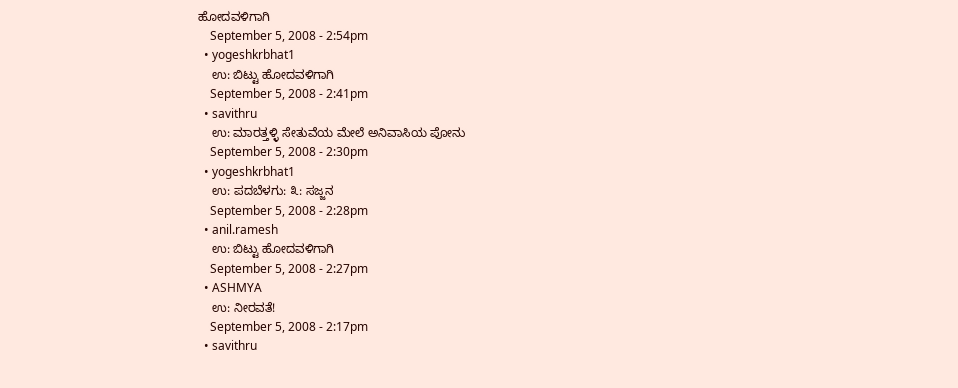ಹೋದವಳಿಗಾಗಿ
    September 5, 2008 - 2:54pm
  • yogeshkrbhat1
    ಉ: ಬಿಟ್ಟು ಹೋದವಳಿಗಾಗಿ
    September 5, 2008 - 2:41pm
  • savithru
    ಉ: ಮಾರತ್ತಳ್ಳಿ ಸೇತುವೆಯ ಮೇಲೆ ಅನಿವಾಸಿಯ ಪೋನು
    September 5, 2008 - 2:30pm
  • yogeshkrbhat1
    ಉ: ಪದಬೆಳಗು: ೩: ಸಜ್ಜನ
    September 5, 2008 - 2:28pm
  • anil.ramesh
    ಉ: ಬಿಟ್ಟು ಹೋದವಳಿಗಾಗಿ
    September 5, 2008 - 2:27pm
  • ASHMYA
    ಉ: ನೀರವತೆ!
    September 5, 2008 - 2:17pm
  • savithru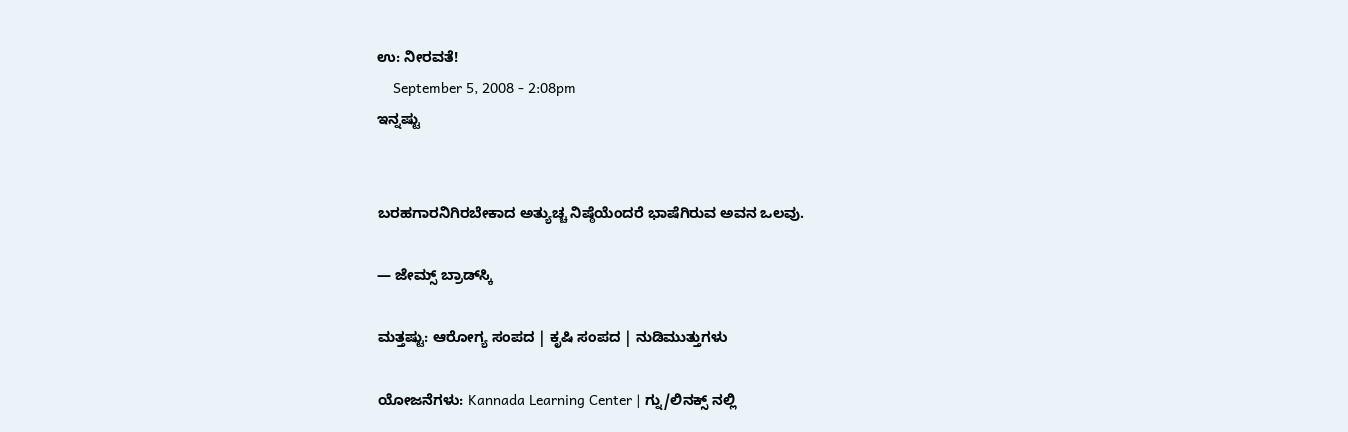ಉ: ನೀರವತೆ!
    September 5, 2008 - 2:08pm
ಇನ್ನಷ್ಟು


ಬರಹಗಾರನಿಗಿರಬೇಕಾದ ಅತ್ಯುಚ್ಚ ನಿಷ್ಠೆಯೆಂದರೆ ಭಾಷೆಗಿರುವ ಅವನ ಒಲವು.

— ಜೇಮ್ಸ್ ಬ್ರಾಡ್‌ಸ್ಕಿ

ಮತ್ತಷ್ಟು: ಆರೋಗ್ಯ ಸಂಪದ | ಕೃಷಿ ಸಂಪದ | ನುಡಿಮುತ್ತುಗಳು

ಯೋಜನೆಗಳು: Kannada Learning Center | ಗ್ನು/ಲಿನಕ್ಸ್ ನಲ್ಲಿ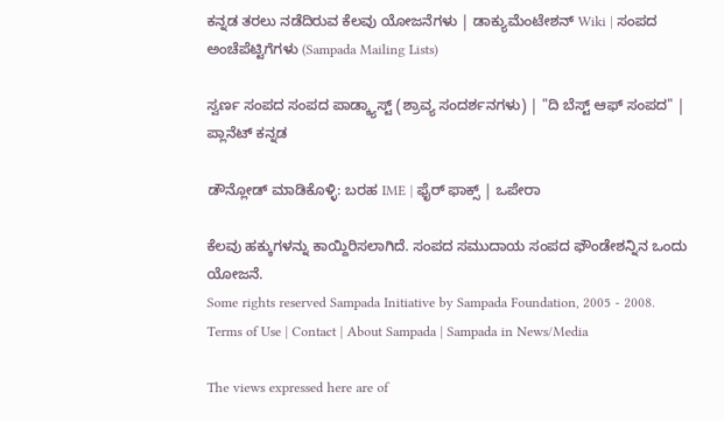ಕನ್ನಡ ತರಲು ನಡೆದಿರುವ ಕೆಲವು ಯೋಜನೆಗಳು | ಡಾಕ್ಯುಮೆಂಟೇಶನ್ Wiki | ಸಂಪದ ಅಂಚೆಪೆಟ್ಟಿಗೆಗಳು (Sampada Mailing Lists)

ಸ್ವರ್ಣ ಸಂಪದ ಸಂಪದ ಪಾಡ್ಕ್ಯಾಸ್ಟ್ (ಶ್ರಾವ್ಯ ಸಂದರ್ಶನಗಳು) | "ದಿ ಬೆಸ್ಟ್ ಆಫ್ ಸಂಪದ" | ಪ್ಲಾನೆಟ್ ಕನ್ನಡ

ಡೌನ್ಲೋಡ್ ಮಾಡಿಕೊಳ್ಳಿ: ಬರಹ IME | ಫೈರ್ ಫಾಕ್ಸ್ | ಒಪೇರಾ

ಕೆಲವು ಹಕ್ಕುಗಳನ್ನು ಕಾಯ್ದಿರಿಸಲಾಗಿದೆ. ಸಂಪದ ಸಮುದಾಯ ಸಂಪದ ಫೌಂಡೇಶನ್ನಿನ ಒಂದು ಯೋಜನೆ.
Some rights reserved Sampada Initiative by Sampada Foundation, 2005 - 2008.
Terms of Use | Contact | About Sampada | Sampada in News/Media

The views expressed here are of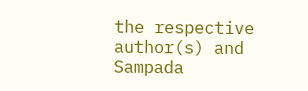the respective author(s) and Sampada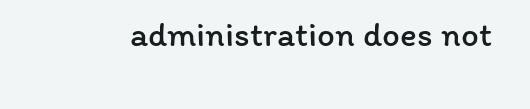administration does not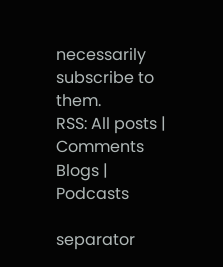necessarily subscribe to them.
RSS: All posts | Comments
Blogs | Podcasts

separator